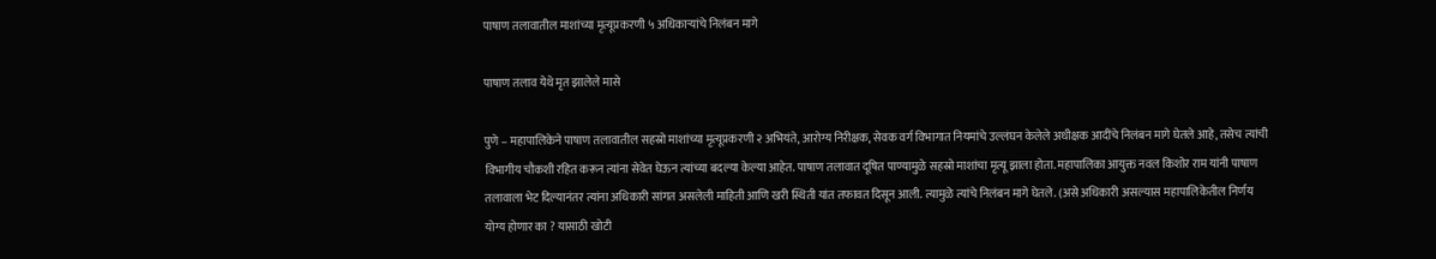पाषाण तलावातील माशांच्या मृत्यूप्रकरणी ५ अधिकार्‍यांचे निलंबन मागे

पाषाण तलाव येथे मृत झालेले मासे

पुणे – महापालिकेने पाषाण तलावातील सहस्रो माशांच्या मृत्यूप्रकरणी २ अभियंते, आरोग्य निरीक्षक, सेवक वर्ग विभागात नियमांचे उल्लंघन केलेले अधीक्षक आदींचे निलंबन मागे घेतले आहे, तसेच त्यांची विभागीय चौकशी रहित करून त्यांना सेवेत घेऊन त्यांच्या बदल्या केल्या आहेत. पाषाण तलावात दूषित पाण्यामुळे सहस्रो माशांचा मृत्यू झाला होता. महापालिका आयुक्त नवल किशोर राम यांनी पाषाण तलावाला भेट दिल्यानंतर त्यांना अधिकारी सांगत असलेली माहिती आणि खरी स्थिती यांत तफावत दिसून आली. त्यामुळे त्यांचे निलंबन मागे घेतले. (असे अधिकारी असल्यास महापालिकेतील निर्णय योग्य होणार का ? यासाठी खोटी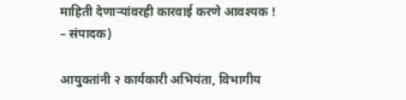माहिती देणार्‍यांवरही कारवाई करणे आवश्यक ! – संपादक)

आयुक्तांनी २ कार्यकारी अभियंता, विभागीय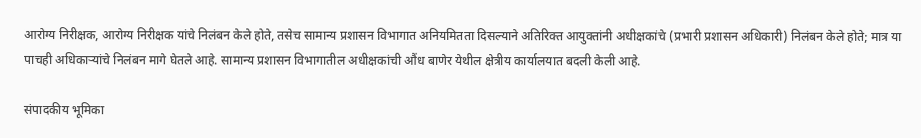आरोग्य निरीक्षक, आरोग्य निरीक्षक यांचे निलंबन केले होते, तसेच सामान्य प्रशासन विभागात अनियमितता दिसल्याने अतिरिक्त आयुक्तांनी अधीक्षकांचे (प्रभारी प्रशासन अधिकारी) निलंबन केले होते; मात्र या पाचही अधिकार्‍यांचे निलंबन मागे घेतले आहे. सामान्य प्रशासन विभागातील अधीक्षकांची औंध बाणेर येथील क्षेत्रीय कार्यालयात बदली केली आहे.

संपादकीय भूमिका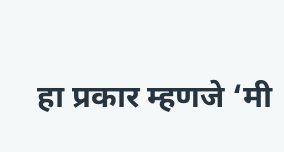हा प्रकार म्हणजे ‘मी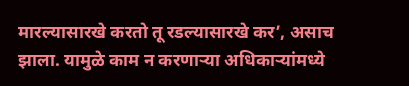मारल्यासारखे करतो तू रडल्यासारखे कर’, असाच झाला. यामुळे काम न करणार्‍या अधिकार्‍यांमध्ये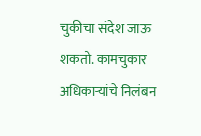चुकीचा संदेश जाऊ शकतो. कामचुकार अधिकार्‍यांचे निलंबन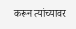करून त्यांच्यावर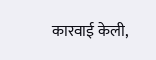कारवाई केली,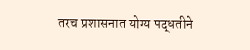तरच प्रशासनात योग्य पद्धतीने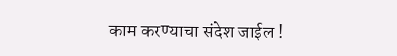काम करण्याचा संदेश जाईल !